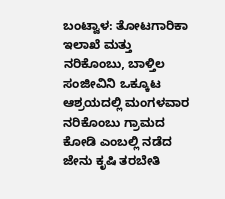ಬಂಟ್ವಾಳ: ತೋಟಗಾರಿಕಾ ಇಲಾಖೆ ಮತ್ತು ನರಿಕೊಂಬು, ಬಾಳ್ತಿಲ ಸಂಜೀವಿನಿ ಒಕ್ಕೂಟ ಆಶ್ರಯದಲ್ಲಿ ಮಂಗಳವಾರ ನರಿಕೊಂಬು ಗ್ರಾಮದ  ಕೋಡಿ ಎಂಬಲ್ಲಿ ನಡೆದ ಜೇನು ಕೃಷಿ ತರಬೇತಿ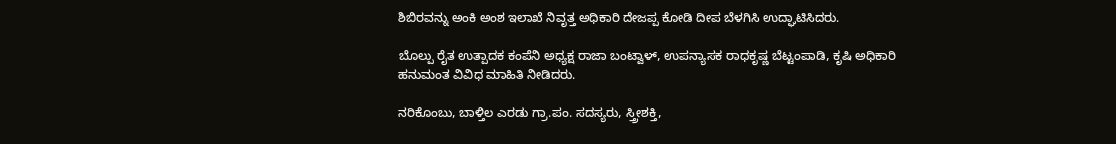ಶಿಬಿರವನ್ನು ಅಂಕಿ ಅಂಶ ಇಲಾಖೆ ನಿವೃತ್ತ ಅಧಿಕಾರಿ ದೇಜಪ್ಪ ಕೋಡಿ ದೀಪ ಬೆಳಗಿಸಿ ಉದ್ಘಾಟಿಸಿದರು.

ಬೊಲ್ಪು ರೈತ ಉತ್ಪಾದಕ ಕಂಪೆನಿ ಅಧ್ಯಕ್ಷ ರಾಜಾ ಬಂಟ್ವಾಳ್, ಉಪನ್ಯಾಸಕ ರಾಧಕೃಷ್ಣ ಬೆಟ್ಟಂಪಾಡಿ, ಕೃಷಿ ಅಧಿಕಾರಿ ಹನುಮಂತ ವಿವಿಧ ಮಾಹಿತಿ ನೀಡಿದರು.

ನರಿಕೊಂಬು, ಬಾಳ್ತಿಲ ಎರಡು ಗ್ರಾ.ಪಂ. ಸದಸ್ಯರು, ಸ್ತ್ರೀಶಕ್ತಿ,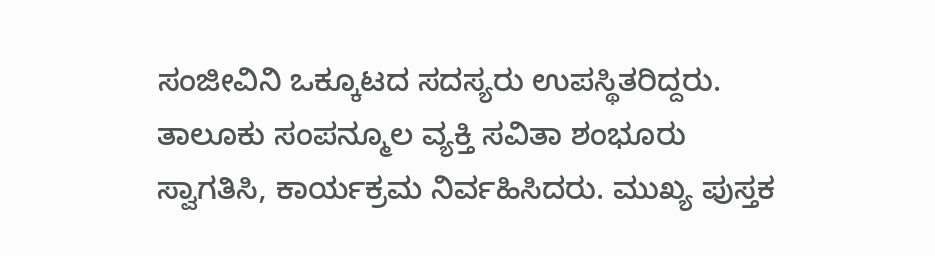ಸಂಜೀವಿನಿ ಒಕ್ಕೂಟದ ಸದಸ್ಯರು ಉಪಸ್ಥಿತರಿದ್ದರು. ತಾಲೂಕು ಸಂಪನ್ಮೂಲ ವ್ಯಕ್ತಿ ಸವಿತಾ ಶಂಭೂರು ಸ್ವಾಗತಿಸಿ, ಕಾರ್ಯಕ್ರಮ ನಿರ್ವಹಿಸಿದರು. ಮುಖ್ಯ ಪುಸ್ತಕ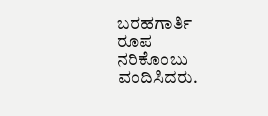ಬರಹಗಾರ್ತಿ ರೂಪ ನರಿಕೊಂಬು ವಂದಿಸಿದರು.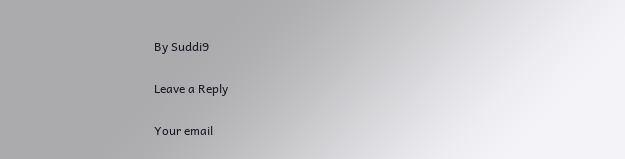By Suddi9

Leave a Reply

Your email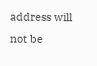address will not be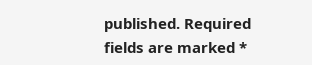published. Required fields are marked *